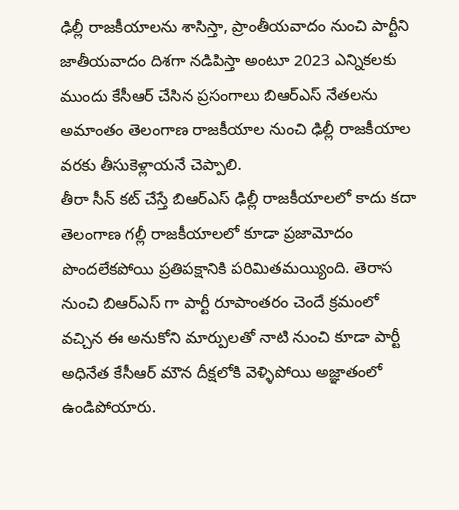ఢిల్లీ రాజకీయాలను శాసిస్తా, ప్రాంతీయవాదం నుంచి పార్టీని జాతీయవాదం దిశగా నడిపిస్తా అంటూ 2023 ఎన్నికలకు ముందు కేసీఆర్ చేసిన ప్రసంగాలు బిఆర్ఎస్ నేతలను అమాంతం తెలంగాణ రాజకీయాల నుంచి ఢిల్లీ రాజకీయాల వరకు తీసుకెళ్లాయనే చెప్పాలి.
తీరా సీన్ కట్ చేస్తే బిఆర్ఎస్ ఢిల్లీ రాజకీయాలలో కాదు కదా తెలంగాణ గల్లీ రాజకీయాలలో కూడా ప్రజామోదం పొందలేకపోయి ప్రతిపక్షానికి పరిమితమయ్యింది. తెరాస నుంచి బిఆర్ఎస్ గా పార్టీ రూపాంతరం చెందే క్రమంలో వచ్చిన ఈ అనుకోని మార్పులతో నాటి నుంచి కూడా పార్టీ అధినేత కేసీఆర్ మౌన దీక్షలోకి వెళ్ళిపోయి అజ్ఞాతంలో ఉండిపోయారు.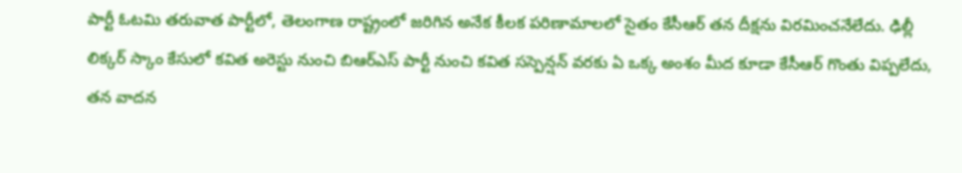పార్టీ ఓటమి తరువాత పార్టీలో, తెలంగాణ రాష్ట్రంలో జరిగిన అనేక కీలక పరిణామాలలో సైతం కేసీఆర్ తన దీక్షను విరమించనేలేదు. ఢిల్లీ లిక్కర్ స్కాం కేసులో కవిత అరెస్టు నుంచి బిఆర్ఎస్ పార్టీ నుంచి కవిత సస్పెన్షన్ వరకు ఏ ఒక్క అంశం మీద కూడా కేసీఆర్ గొంతు విప్పలేదు, తన వాదన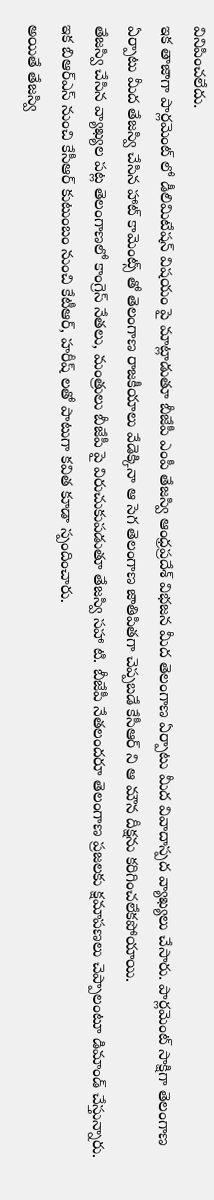వినిపించలేదు.
ఇక తాజాగా పార్లమెంట్ లో డీలిమిటేషన్ విషయం పై మాట్లాడుతూ బీజేపీ ఎంపీ తేజస్వి ఆంధ్రప్రదేశ్ విభజన మీద తెలంగాణ ఏర్పాటు మీద వివాదాస్పద వ్యాఖ్యలు చేసారు. పార్లమెంట్ సాక్షిగా తెలంగాణ ఏర్పాటు మీద తేజస్వి చేసిన హాట్ కామెంట్స్ తో తెలంగాణ రాజకీయాలు వేడెక్కినా ఆ సెగ తెలంగాణ జాతిపితగా చెప్పబడే కేసీఆర్ ని ఆ మౌన దీక్షను కరిగించలేకపోయాయి.
తేజస్వి చేసిన వ్యాఖ్యల పట్ల తెలంగాణలో కాంగ్రెస్ నేతలు, మంత్రులు బీజేపీ పై విరుచుకుపడుతూ తేజస్వి సహా టి. బీజేపీ నేతలందరూ తెలంగాణ ప్రజలకు క్షమాపణలు చెప్పాలంటూ డిమాండ్ చేస్తున్నారు. ఇక బిఆర్ఎస్ నుంచి కేసీఆర్ కుటుంబం నుంచి కేటీఆర్, హరీష్ లతో పాటుగా కవిత కూడా స్పందించారు.
అయితే తేజస్వి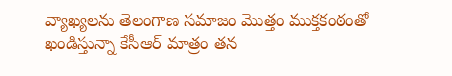వ్యాఖ్యలను తెలంగాణ సమాజం మొత్తం ముక్తకంఠంతో ఖండిస్తున్నా కేసీఆర్ మాత్రం తన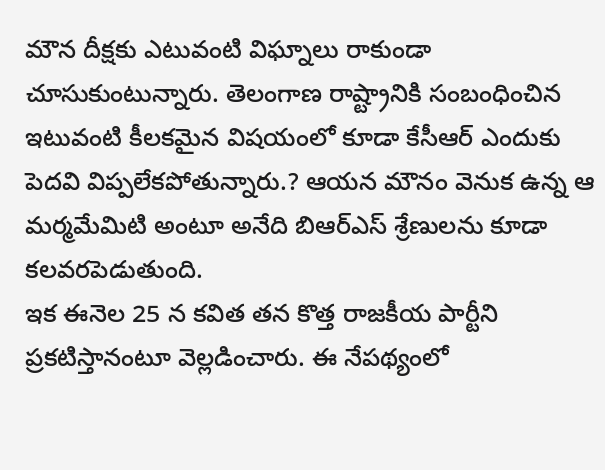మౌన దీక్షకు ఎటువంటి విఘ్నాలు రాకుండా చూసుకుంటున్నారు. తెలంగాణ రాష్ట్రానికి సంబంధించిన ఇటువంటి కీలకమైన విషయంలో కూడా కేసీఆర్ ఎందుకు పెదవి విప్పలేకపోతున్నారు.? ఆయన మౌనం వెనుక ఉన్న ఆ మర్మమేమిటి అంటూ అనేది బిఆర్ఎస్ శ్రేణులను కూడా కలవరపెడుతుంది.
ఇక ఈనెల 25 న కవిత తన కొత్త రాజకీయ పార్టీని ప్రకటిస్తానంటూ వెల్లడించారు. ఈ నేపథ్యంలో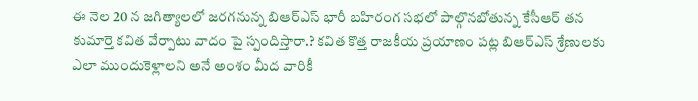ఈ నెల 20 న జగిత్యాలలో జరగనున్న బిఆర్ఎస్ భారీ బహిరంగ సభలో పాల్గొనబోతున్న కేసీఆర్ తన కుమార్తె కవిత వేర్పాటు వాదం పై స్పందిస్తారా.? కవిత కొత్త రాజకీయ ప్రయాణం పట్ల బిఆర్ఎస్ శ్రేణులకు ఎలా ముందుకెళ్లాలని అనే అంశం మీద వారికీ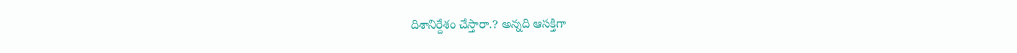దిశానిర్దేశం చేస్తారా.? అన్నది ఆసక్తిగా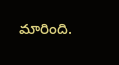మారింది.